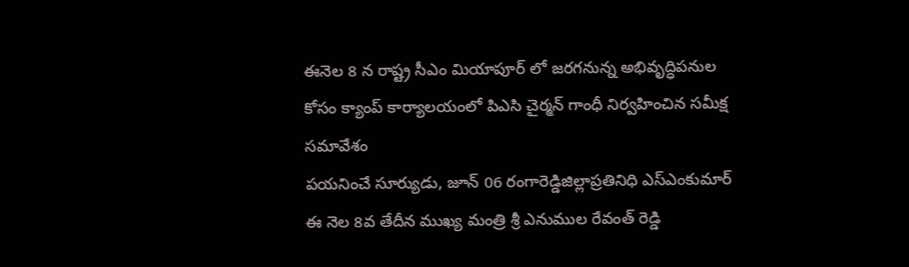ఈనెల 8 న రాష్ట్ర సీఎం మియాపూర్ లో జరగనున్న అభివృద్ధిపనుల కోసం క్యాంప్ కార్యాలయంలో పిఎసి చైర్మన్ గాంధీ నిర్వహించిన సమీక్ష సమావేశం
పయనించే సూర్యుడు, జూన్ 06 రంగారెడ్డిజిల్లాప్రతినిధి ఎస్ఎంకుమార్ ఈ నెల 8వ తేదీన ముఖ్య మంత్రి శ్రీ ఎనుముల రేవంత్ రెడ్డి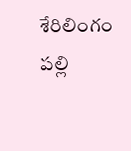శేరిలింగం పల్లి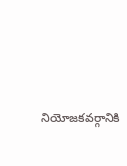నియోజకవర్గానికి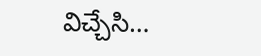విచ్చేసి…